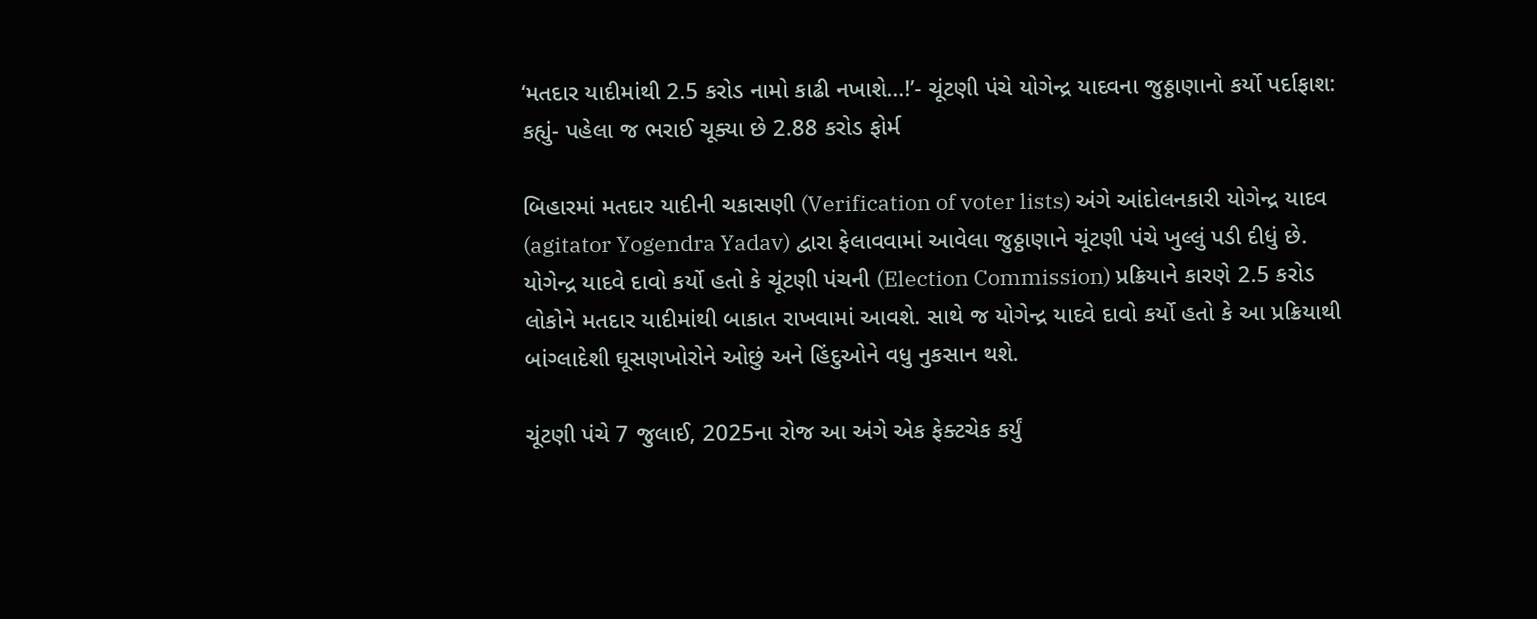‘મતદાર યાદીમાંથી 2.5 કરોડ નામો કાઢી નખાશે…!’- ચૂંટણી પંચે યોગેન્દ્ર યાદવના જુઠ્ઠાણાનો કર્યો પર્દાફાશ: કહ્યું- પહેલા જ ભરાઈ ચૂક્યા છે 2.88 કરોડ ફોર્મ

બિહારમાં મતદાર યાદીની ચકાસણી (Verification of voter lists) અંગે આંદોલનકારી યોગેન્દ્ર યાદવ (agitator Yogendra Yadav) દ્વારા ફેલાવવામાં આવેલા જુઠ્ઠાણાને ચૂંટણી પંચે ખુલ્લું પડી દીધું છે. યોગેન્દ્ર યાદવે દાવો કર્યો હતો કે ચૂંટણી પંચની (Election Commission) પ્રક્રિયાને કારણે 2.5 કરોડ લોકોને મતદાર યાદીમાંથી બાકાત રાખવામાં આવશે. સાથે જ યોગેન્દ્ર યાદવે દાવો કર્યો હતો કે આ પ્રક્રિયાથી બાંગ્લાદેશી ઘૂસણખોરોને ઓછું અને હિંદુઓને વધુ નુકસાન થશે.

ચૂંટણી પંચે 7 જુલાઈ, 2025ના રોજ આ અંગે એક ફેક્ટચેક કર્યું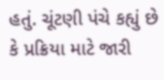હતું. ચૂંટણી પંચે કહ્યું છે કે પ્રક્રિયા માટે જારી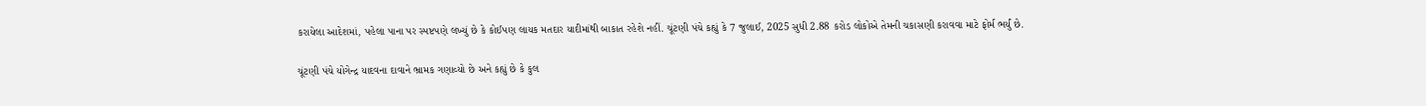કરાયેલા આદેશમાં, પહેલા પાના પર સ્પષ્ટપણે લખ્યું છે કે કોઈપણ લાયક મતદાર યાદીમાંથી બાકાત રહેશે નહીં. ચૂંટણી પંચે કહ્યું કે 7 જુલાઈ, 2025 સુધી 2.88 કરોડ લોકોએ તેમની ચકાસણી કરાવવા માટે ફોર્મ ભર્યું છે.

ચૂંટણી પંચે યોગેન્દ્ર યાદવના દાવાને ભ્રામક ગણાવ્યો છે અને કહ્યું છે કે કુલ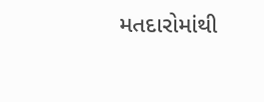મતદારોમાંથી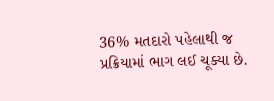36% મતદારો પહેલાથી જ પ્રક્રિયામાં ભાગ લઈ ચૂક્યા છે.